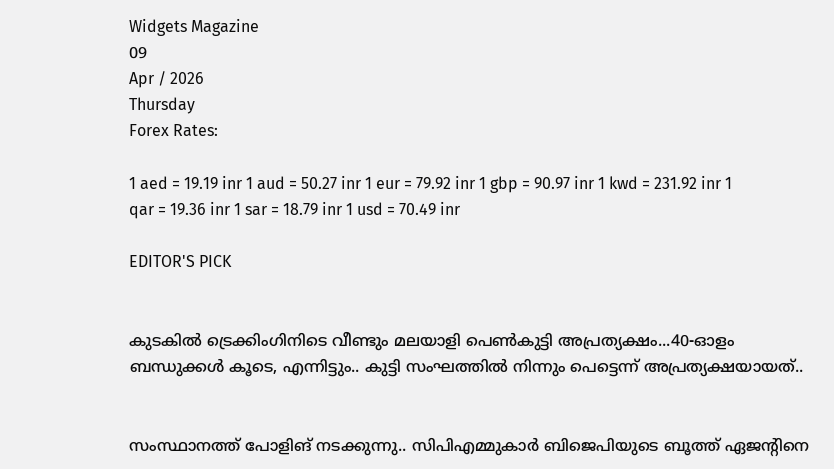Widgets Magazine
09
Apr / 2026
Thursday
Forex Rates:

1 aed = 19.19 inr 1 aud = 50.27 inr 1 eur = 79.92 inr 1 gbp = 90.97 inr 1 kwd = 231.92 inr 1 qar = 19.36 inr 1 sar = 18.79 inr 1 usd = 70.49 inr

EDITOR'S PICK


കുടകിൽ ട്രെക്കിംഗിനിടെ വീണ്ടും മലയാളി പെൺകുട്ടി അപ്രത്യക്ഷം...40-ഓളം ബന്ധുക്കൾ കൂടെ, എന്നിട്ടും.. കുട്ടി സംഘത്തില്‍ നിന്നും പെട്ടെന്ന് അപ്രത്യക്ഷയായത്..


സംസ്ഥാനത്ത് പോളിങ് നടക്കുന്നു.. സിപിഎമ്മുകാർ ബിജെപിയുടെ ബൂത്ത് ഏജന്റിനെ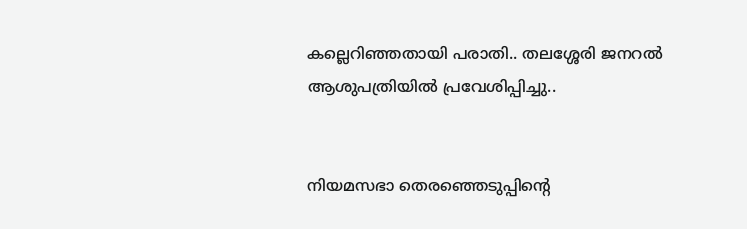കല്ലെറിഞ്ഞതായി പരാതി.. തലശ്ശേരി ജനറൽ ആശുപത്രിയിൽ പ്രവേശിപ്പിച്ചു..


നിയമസഭാ തെരഞ്ഞെടുപ്പിന്‍റെ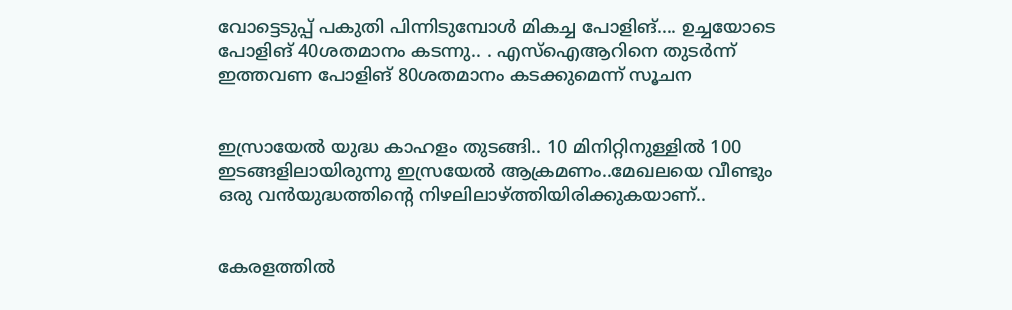വോട്ടെടുപ്പ് പകുതി പിന്നിടുമ്പോള്‍ മികച്ച പോളിങ്.... ഉച്ചയോടെ പോളിങ് 40ശതമാനം കടന്നു.. . എസ്ഐആറിനെ തുടര്‍ന്ന് ഇത്തവണ പോളിങ് 80ശതമാനം കടക്കുമെന്ന് സൂചന


ഇസ്രായേൽ യുദ്ധ കാഹളം തുടങ്ങി.. 10 മിനിറ്റിനുള്ളില്‍ 100 ഇടങ്ങളിലായിരുന്നു ഇസ്രയേല്‍ ആക്രമണം..മേഖലയെ വീണ്ടും ഒരു വന്‍യുദ്ധത്തിന്റെ നിഴലിലാഴ്ത്തിയിരിക്കുകയാണ്..


കേരളത്തിൽ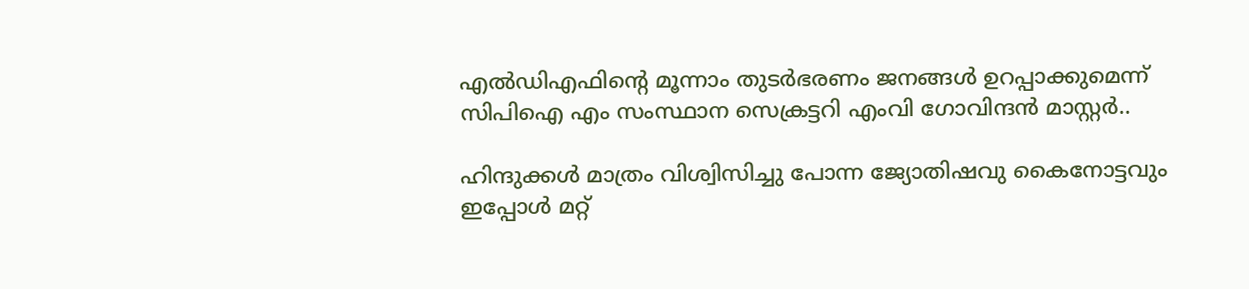എൽഡിഎഫിന്റെ മൂന്നാം തുടർഭരണം ജനങ്ങൾ ഉറപ്പാക്കുമെന്ന് സിപിഐ എം സംസ്ഥാന സെക്രട്ടറി എംവി ഗോവിന്ദൻ മാസ്റ്റർ..

ഹിന്ദുക്കള്‍ മാത്രം വിശ്വിസിച്ചു പോന്ന ജ്യോതിഷവു കൈനോട്ടവും ഇപ്പോള്‍ മറ്റ്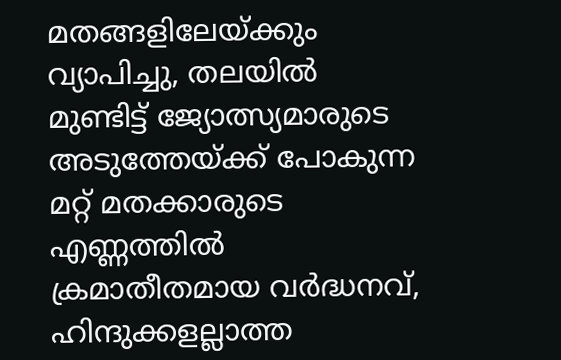മതങ്ങളിലേയ്ക്കും വ്യാപിച്ചു, തലയില്‍ മുണ്ടിട്ട് ജ്യോത്സ്യമാരുടെ അടുത്തേയ്ക്ക് പോകുന്ന മറ്റ് മതക്കാരുടെ എണ്ണത്തില്‍ ക്രമാതീതമായ വര്‍ദ്ധനവ്, ഹിന്ദുക്കളല്ലാത്ത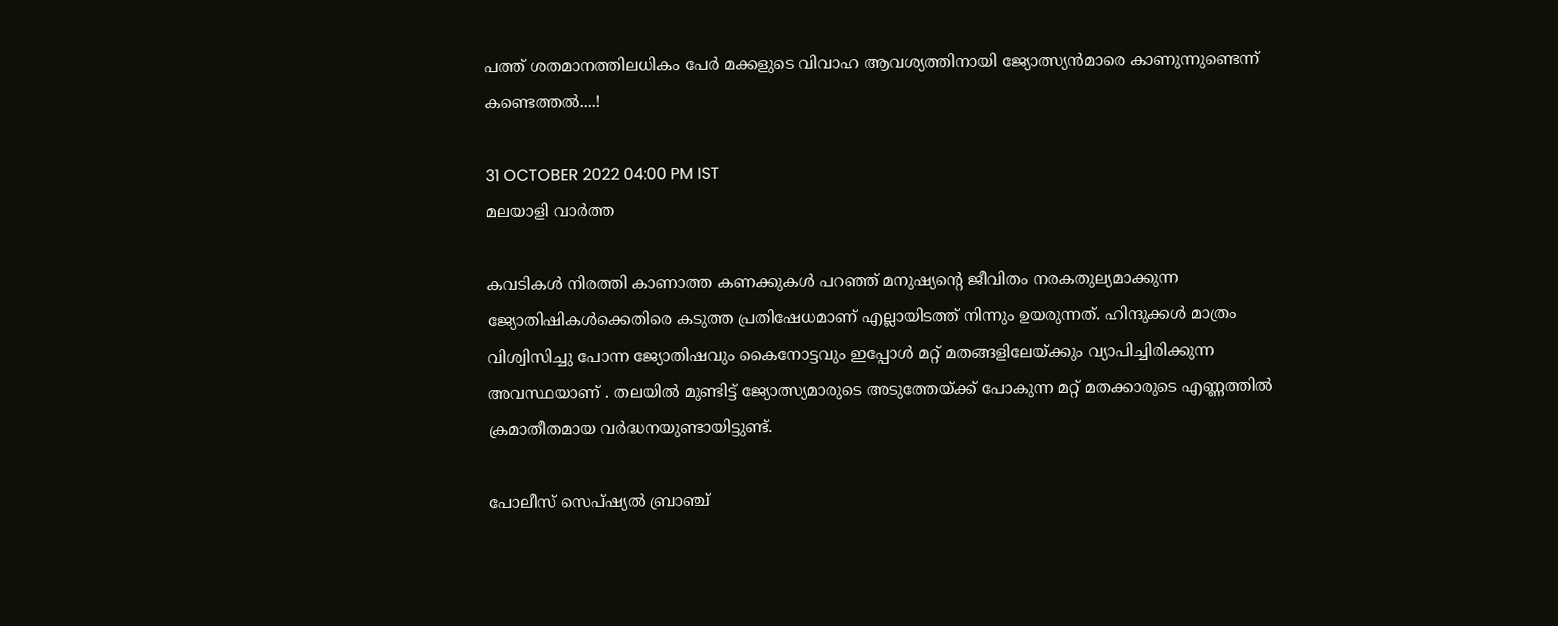പത്ത് ശതമാനത്തിലധികം പേര്‍ മക്കളുടെ വിവാഹ ആവശ്യത്തിനായി ജ്യോത്സ്യന്‍മാരെ കാണുന്നുണ്ടെന്ന് കണ്ടെത്തൽ....!

31 OCTOBER 2022 04:00 PM IST
മലയാളി വാര്‍ത്ത

കവടികള്‍ നിരത്തി കാണാത്ത കണക്കുകള്‍ പറഞ്ഞ് മനുഷ്യന്റെ ജീവിതം നരകതുല്യമാക്കുന്ന ജ്യോതിഷികള്‍ക്കെതിരെ കടുത്ത പ്രതിഷേധമാണ് എല്ലായിടത്ത് നിന്നും ഉയരുന്നത്. ഹിന്ദുക്കള്‍ മാത്രം വിശ്വിസിച്ചു പോന്ന ജ്യോതിഷവും കൈനോട്ടവും ഇപ്പോള്‍ മറ്റ് മതങ്ങളിലേയ്ക്കും വ്യാപിച്ചിരിക്കുന്ന അവസ്ഥയാണ് . തലയില്‍ മുണ്ടിട്ട് ജ്യോത്സ്യമാരുടെ അടുത്തേയ്ക്ക് പോകുന്ന മറ്റ് മതക്കാരുടെ എണ്ണത്തില്‍ ക്രമാതീതമായ വര്‍ദ്ധനയുണ്ടായിട്ടുണ്ട്.

പോലീസ് സെപ്ഷ്യല്‍ ബ്രാഞ്ച്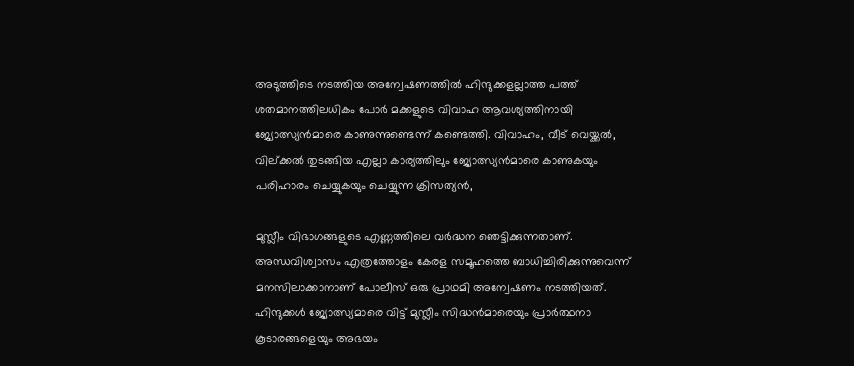അടുത്തിടെ നടത്തിയ അന്വേഷണത്തില്‍ ഹിന്ദുക്കളല്ലാത്ത പത്ത് ശതമാനത്തിലധികം പോര്‍ മക്കളുടെ വിവാഹ ആവശ്യത്തിനായി ജ്യോത്സ്യന്‍മാരെ കാണുന്നുണ്ടെന്ന് കണ്ടെത്തി. വിവാഹം, വീട് വെയ്ക്കല്‍, വില്ക്കല്‍ തുടങ്ങിയ എല്ലാ കാര്യത്തിലും ജ്യോത്സ്യന്‍മാരെ കാണുകയും പരിഹാരം ചെയ്യുകയും ചെയ്യുന്ന ക്രിസത്യന്‍,

മുസ്ലീം വിഭാഗങ്ങളുടെ എണ്ണത്തിലെ വര്‍ദ്ധന ഞെട്ടിക്കുന്നതാണ്. അന്ധവിശ്വാസം എത്രത്തോളം കേരള സമൂഹത്തെ ബാധിച്ചിരിക്കുന്നുവെന്ന് മനസിലാക്കാനാണ് പോലീസ് ഒരു പ്രാഥമി അന്വേഷണം നടത്തിയത്. ഹിന്ദുക്കള്‍ ജ്യോത്സ്യമാരെ വിട്ട് മുസ്ലീം സിദ്ധന്‍മാരെയും പ്രാര്‍ത്ഥനാ കൂടാരങ്ങളെയും അഭയം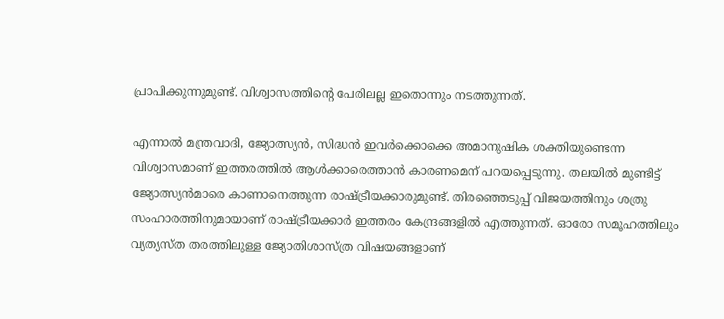പ്രാപിക്കുന്നുമുണ്ട്. വിശ്വാസത്തിന്റെ പേരിലല്ല ഇതൊന്നും നടത്തുന്നത്.

എന്നാല്‍ മന്ത്രവാദി, ജ്യോത്സ്യന്‍, സിദ്ധന്‍ ഇവര്‍ക്കൊക്കെ അമാനുഷിക ശക്തിയുണ്ടെന്ന വിശ്വാസമാണ് ഇത്തരത്തില്‍ ആള്‍ക്കാരെത്താന്‍ കാരണമെന് പറയപ്പെടുന്നു. തലയില്‍ മുണ്ടിട്ട് ജ്യോത്സ്യന്‍മാരെ കാണാനെത്തുന്ന രാഷ്ട്രീയക്കാരുമുണ്ട്. തിരഞ്ഞെടുപ്പ് വിജയത്തിനും ശത്രു സംഹാരത്തിനുമായാണ് രാഷ്ട്രീയക്കാര്‍ ഇത്തരം കേന്ദ്രങ്ങളില്‍ എത്തുന്നത്. ഓരോ സമൂഹത്തിലും വ്യത്യസ്ത തരത്തിലുള്ള ജ്യോതിശാസ്ത്ര വിഷയങ്ങളാണ്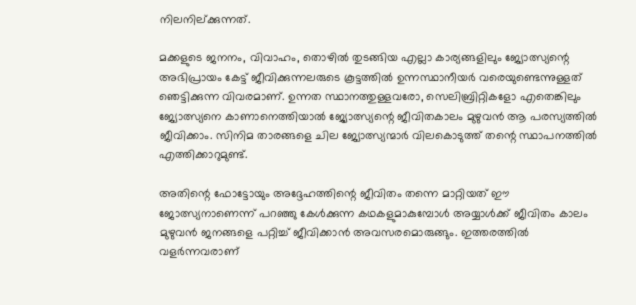നിലനില്ക്കുന്നത്.

മക്കളുടെ ജനനം, വിവാഹം, തൊഴില്‍ തുടങ്ങിയ എല്ലാ കാര്യങ്ങളിലും ജ്യോത്സ്യന്റെ അഭിപ്രായം കേട്ട് ജീവിക്കുന്നലരുടെ കൂട്ടത്തില്‍ ഉന്നസ്ഥാനീയര്‍ വരെയുണ്ടെന്നുള്ളത് ഞെട്ടിക്കുന്ന വിവരമാണ്. ഉന്നത സ്ഥാനത്തുള്ളവരോ, സെലിബ്രിറ്റികളോ എതെങ്കിലും ജ്യോത്സ്യനെ കാണാനെത്തിയാല്‍ ജ്യോത്സ്യന്റെ ജീവിതകാലം മുഴുവന്‍ ആ പരസ്യത്തില്‍ ജീവിക്കാം. സിനിമ താരങ്ങളെ ചില ജ്യോത്സ്യന്മാര്‍ വിലകൊടുത്ത് തന്റെ സ്ഥാപനത്തില്‍ എത്തിക്കാറുമുണ്ട്.

അതിന്റെ ഫോട്ടോയും അദ്ദേഹത്തിന്റെ ജീവിതം തന്നെ മാറ്റിയത് ഈ ജോത്സ്യനാണെന്ന് പറഞ്ഞു കേള്‍ക്കുന്ന കഥകളുമാകുമ്പോള്‍ അയ്യാള്‍ക്ക് ജീവിതം കാലം മുഴുവന്‍ ജനങ്ങളെ പറ്റിച്ച് ജീവിക്കാന്‍ അവസരമൊരുങ്ങും. ഇത്തരത്തില്‍ വളര്‍ന്നവരാണ്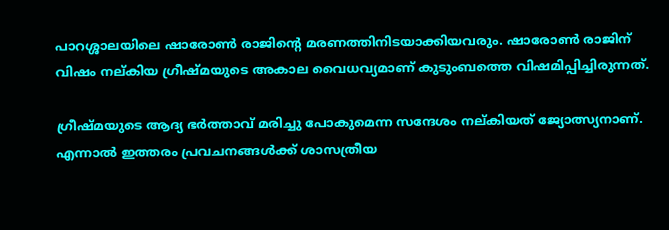പാറശ്ശാലയിലെ ഷാരോണ്‍ രാജിന്റെ മരണത്തിനിടയാക്കിയവരും. ഷാരോണ്‍ രാജിന് വിഷം നല്കിയ ഗ്രീഷ്മയുടെ അകാല വൈധവ്യമാണ് കുടുംബത്തെ വിഷമിപ്പിച്ചിരുന്നത്.

ഗ്രീഷ്മയുടെ ആദ്യ ഭര്‍ത്താവ് മരിച്ചു പോകുമെന്ന സന്ദേശം നല്കിയത് ജ്യോത്സ്യനാണ്. എന്നാല്‍ ഇത്തരം പ്രവചനങ്ങള്‍ക്ക് ശാസത്രീയ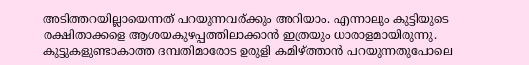അടിത്തറയില്ലായെന്നത് പറയുന്നവര്ക്കും അറിയാം. എന്നാലും കുട്ടിയുടെ രക്ഷിതാക്കളെ ആശയകുഴപ്പത്തിലാക്കാന്‍ ഇത്രയും ധാരാളമായിരുന്നു. കുട്ടുകളുണ്ടാകാത്ത ദമ്പതിമാരോട ഉരുളി കമിഴ്ത്താന്‍ പറയുന്നതുപോലെ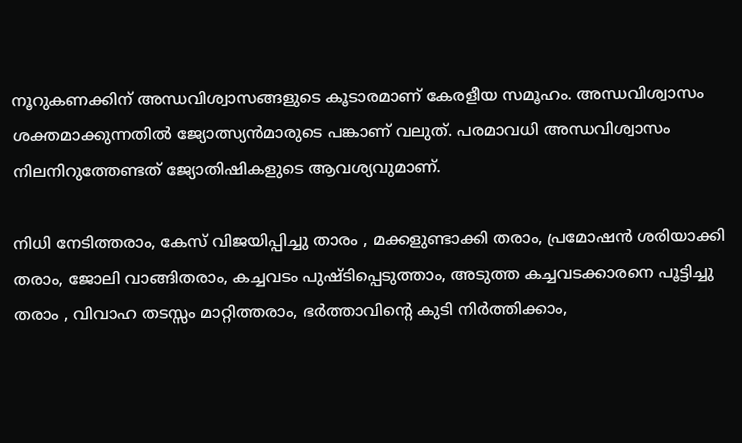നൂറുകണക്കിന് അന്ധവിശ്വാസങ്ങളുടെ കൂടാരമാണ് കേരളീയ സമൂഹം. അന്ധവിശ്വാസം ശക്തമാക്കുന്നതില്‍ ജ്യോത്സ്യന്‍മാരുടെ പങ്കാണ് വലുത്. പരമാവധി അന്ധവിശ്വാസം നിലനിറുത്തേണ്ടത് ജ്യോതിഷികളുടെ ആവശ്യവുമാണ്.

നിധി നേടിത്തരാം, കേസ് വിജയിപ്പിച്ചു താരം , മക്കളുണ്ടാക്കി തരാം, പ്രമോഷന്‍ ശരിയാക്കി തരാം, ജോലി വാങ്ങിതരാം, കച്ചവടം പുഷ്ടിപ്പെടുത്താം, അടുത്ത കച്ചവടക്കാരനെ പൂട്ടിച്ചു തരാം , വിവാഹ തടസ്സം മാറ്റിത്തരാം, ഭര്‍ത്താവിന്റെ കുടി നിര്‍ത്തിക്കാം,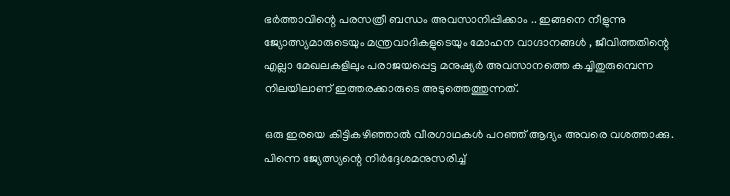ഭര്‍ത്താവിന്റെ പരസത്രീ ബന്ധം അവസാനിപ്പിക്കാം .. ഇങ്ങനെ നീളുന്നു ജ്യോത്സ്യമാരുടെയും മന്ത്രവാദികളുടെയും മോഹന വാഗ്ദാനങ്ങള്‍ , ജീവിത്തതിന്റെ എല്ലാ മേഖലകളിലും പരാജയപ്പെട്ട മനുഷ്യര്‍ അവസാനത്തെ കച്ചിതുരുമ്പെന്ന നിലയിലാണ് ഇത്തരക്കാരുടെ അടുത്തെത്തുന്നത്.

ഒരു ഇരയെ കിട്ടികഴിഞ്ഞാല്‍ വീരഗാഥകള്‍ പറഞ്ഞ് ആദ്യം അവരെ വശത്താക്കു. പിന്നെ ജ്യേത്സ്യന്റെ നിര്‍ദ്ദേശമനുസരിച്ച്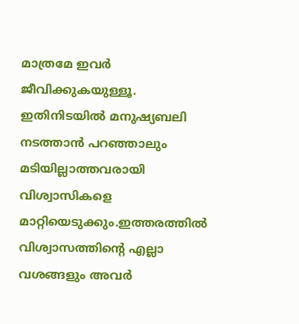മാത്രമേ ഇവര്‍ ജീവിക്കുകയുള്ളൂ. ഇതിനിടയില്‍ മനുഷ്യബലി നടത്താന്‍ പറഞ്ഞാലും മടിയില്ലാത്തവരായി വിശ്വാസികളെ മാറ്റിയെടുക്കും.ഇത്തരത്തില്‍ വിശ്വാസത്തിന്റെ എല്ലാ വശങ്ങളും അവര്‍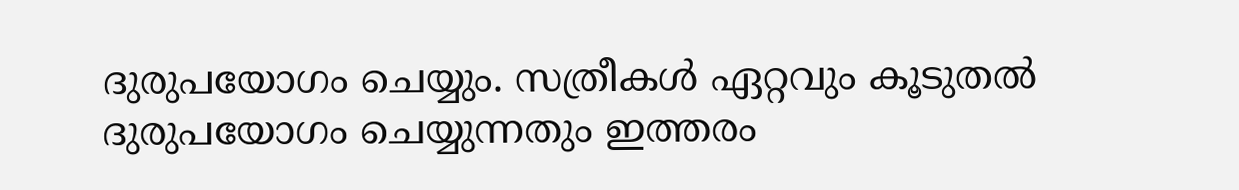ദുരുപയോഗം ചെയ്യും. സത്രീകള്‍ ഏറ്റവും കൂടുതല്‍ ദുരുപയോഗം ചെയ്യുന്നതും ഇത്തരം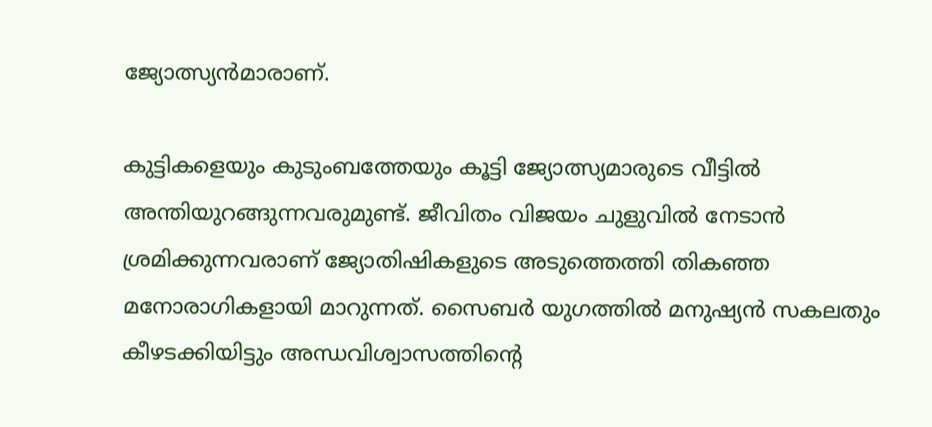ജ്യോത്സ്യന്‍മാരാണ്.

കുട്ടികളെയും കുടുംബത്തേയും കൂട്ടി ജ്യോത്സ്യമാരുടെ വീട്ടില്‍ അന്തിയുറങ്ങുന്നവരുമുണ്ട്. ജീവിതം വിജയം ചുളുവില്‍ നേടാന്‍ ശ്രമിക്കുന്നവരാണ് ജ്യോതിഷികളുടെ അടുത്തെത്തി തികഞ്ഞ മനോരാഗികളായി മാറുന്നത്. സൈബര്‍ യുഗത്തില്‍ മനുഷ്യന്‍ സകലതും കീഴടക്കിയിട്ടും അന്ധവിശ്വാസത്തിന്റെ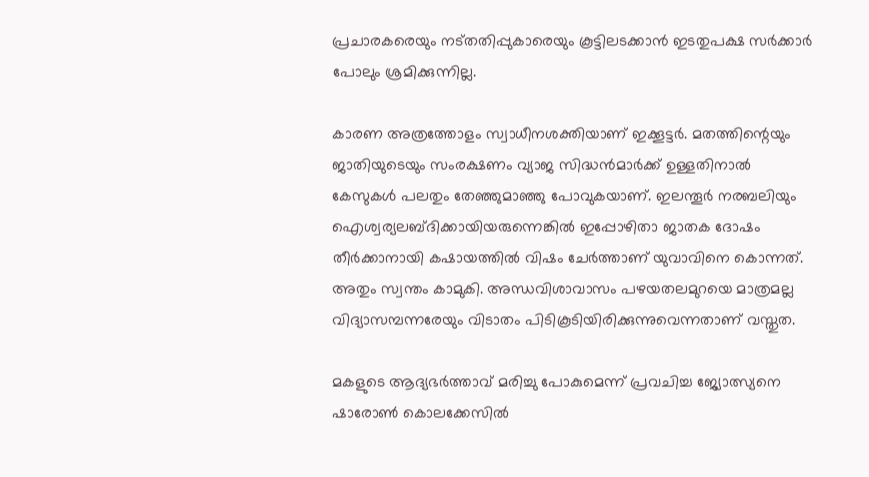പ്രചാരകരെയും നട്തതിപ്പുകാരെയും കൂട്ടിലടക്കാന്‍ ഇടതുപക്ഷ സര്‍ക്കാര്‍ പോലും ശ്രമിക്കുന്നില്ല.

കാരണ അത്രത്തോളം സ്വാധീനശക്തിയാണ് ഇക്കൂട്ടര്‍. മതത്തിന്റെയും ജാതിയുടെയും സംരക്ഷണം വ്യാജ സിദ്ധന്‍മാര്‍ക്ക് ഉള്ളതിനാല്‍ കേസുകള്‍ പലതും തേഞ്ഞുമാഞ്ഞു പോവുകയാണ്. ഇലന്തൂര്‍ നരബലിയും ഐശ്വര്യലബ്ദിക്കായിയരുന്നെങ്കില്‍ ഇപ്പോഴിതാ ജാതക ദോഷം തീര്‍ക്കാനായി കഷായത്തില്‍ വിഷം ചേര്‍ത്താണ് യുവാവിനെ കൊന്നത്. അതും സ്വന്തം കാമുകി. അന്ധവിശാവാസം പഴയതലമുറയെ മാത്രമല്ല വിദ്യാസമ്പന്നരേയും വിടാതം പിടികൂടിയിരിക്കുന്നുവെന്നതാണ് വസ്തുത.

മകളുടെ ആദ്യഭര്‍ത്താവ് മരിച്ചു പോകുമെന്ന് പ്രവചിച്ച ജ്യോത്സ്യനെ ഷാരോണ്‍ കൊലക്കേസില്‍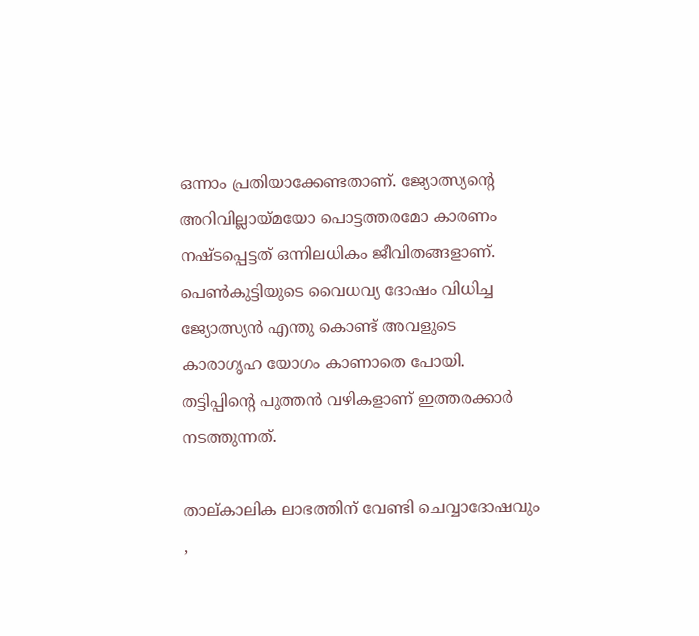ഒന്നാം പ്രതിയാക്കേണ്ടതാണ്. ജ്യോത്സ്യന്റെ അറിവില്ലായ്മയോ പൊട്ടത്തരമോ കാരണം നഷ്ടപ്പെട്ടത് ഒന്നിലധികം ജീവിതങ്ങളാണ്. പെണ്‍കുട്ടിയുടെ വൈധവ്യ ദോഷം വിധിച്ച ജ്യോത്സ്യന്‍ എന്തു കൊണ്ട് അവളുടെ കാരാഗൃഹ യോഗം കാണാതെ പോയി. തട്ടിപ്പിന്റെ പുത്തന്‍ വഴികളാണ് ഇത്തരക്കാര്‍ നടത്തുന്നത്.

താല്കാലിക ലാഭത്തിന് വേണ്ടി ചെവ്വാദോഷവും ,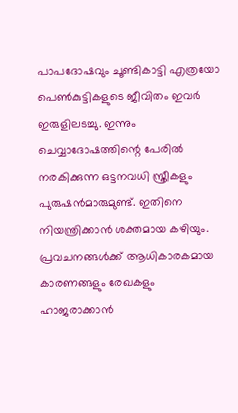പാപദോഷവും ചൂണ്ടികാട്ടി എത്രയോ പെണ്‍കുട്ടികളുടെ ജീവിതം ഇവര്‍ ഇരുളിലടച്ചു. ഇന്നും ചെവ്വാദോഷത്തിന്റെ പേരില്‍ നരകിക്കുന്ന ഒട്ടനവധി സ്ത്രീകളും പുരുഷന്‍മാരുമുണ്ട്. ഇതിനെ നിയന്ത്രിക്കാന്‍ ശക്തമായ കഴിയും. പ്രവചനങ്ങള്‍ക്ക് ആധികാരകമായ കാരണങ്ങളും രേഖകളും ഹാജരാക്കാന്‍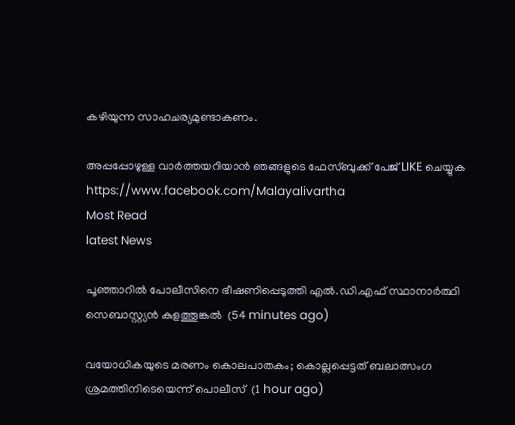കഴിയുന്ന സാഹചര്യമുണ്ടാകണം.

അപ്പപ്പോഴുള്ള വാര്‍ത്തയറിയാന്‍ ഞങ്ങളുടെ ഫേസ്‌ബുക്ക്‌ പേജ് LIKE ചെയ്യുക
https://www.facebook.com/Malayalivartha
Most Read
latest News

പൂഞ്ഞാറില്‍ പോലീസിനെ ഭീഷണിപ്പെടുത്തി എല്‍.ഡി.എഫ് സ്ഥാനാര്‍ത്ഥി സെബാസ്റ്റ്യന്‍ കുളത്തൂങ്കല്‍  (54 minutes ago)

വയോധികയുടെ മരണം കൊലപാതകം; കൊല്ലപ്പെട്ടത് ബലാത്സംഗ ശ്രമത്തിനിടെയെന്ന് പൊലീസ്  (1 hour ago)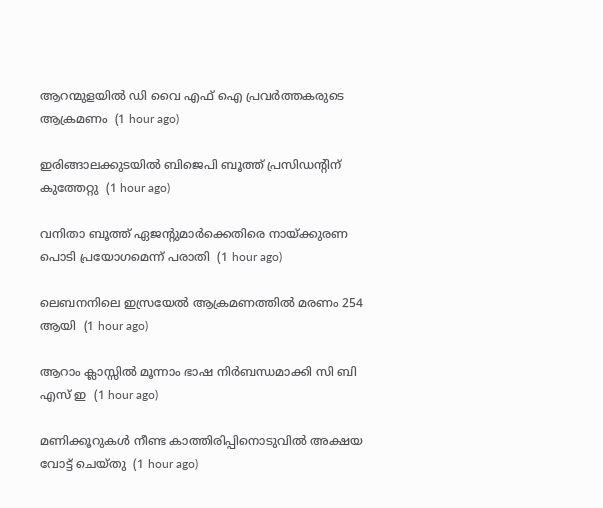ആറന്മുളയില്‍ ഡി വൈ എഫ് ഐ പ്രവര്‍ത്തകരുടെ ആക്രമണം  (1 hour ago)

ഇരിങ്ങാലക്കുടയില്‍ ബിജെപി ബൂത്ത് പ്രസിഡന്റിന് കുത്തേറ്റു  (1 hour ago)

വനിതാ ബൂത്ത് ഏജന്റുമാര്‍ക്കെതിരെ നായ്ക്കുരണ പൊടി പ്രയോഗമെന്ന് പരാതി  (1 hour ago)

ലെബനനിലെ ഇസ്രയേല്‍ ആക്രമണത്തില്‍ മരണം 254 ആയി  (1 hour ago)

ആറാം ക്ലാസ്സില്‍ മൂന്നാം ഭാഷ നിര്‍ബന്ധമാക്കി സി ബി എസ് ഇ  (1 hour ago)

മണിക്കൂറുകള്‍ നീണ്ട കാത്തിരിപ്പിനൊടുവില്‍ അക്ഷയ വോട്ട് ചെയ്തു  (1 hour ago)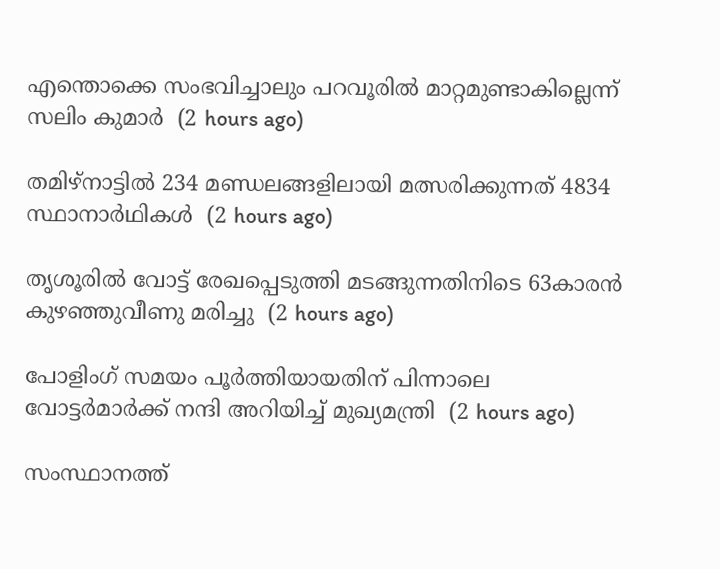എന്തൊക്കെ സംഭവിച്ചാലും പറവൂരില്‍ മാറ്റമുണ്ടാകില്ലെന്ന് സലിം കുമാര്‍  (2 hours ago)

തമിഴ്‌നാട്ടില്‍ 234 മണ്ഡലങ്ങളിലായി മത്സരിക്കുന്നത് 4834 സ്ഥാനാര്‍ഥികള്‍  (2 hours ago)

തൃശൂരില്‍ വോട്ട് രേഖപ്പെടുത്തി മടങ്ങുന്നതിനിടെ 63കാരന്‍ കുഴഞ്ഞുവീണു മരിച്ചു  (2 hours ago)

പോളിംഗ് സമയം പൂര്‍ത്തിയായതിന് പിന്നാലെ വോട്ടര്‍മാര്‍ക്ക് നന്ദി അറിയിച്ച് മുഖ്യമന്ത്രി  (2 hours ago)

സംസ്ഥാനത്ത്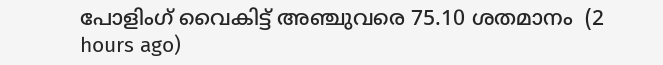പോളിംഗ് വൈകിട്ട് അഞ്ചുവരെ 75.10 ശതമാനം  (2 hours ago)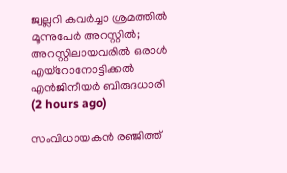ജ്വല്ലറി കവര്‍ച്ചാ ശ്രമത്തില്‍ മൂന്നുപേര്‍ അറസ്റ്റില്‍; അറസ്റ്റിലായവരില്‍ ഒരാള്‍ എയ്‌റോനോട്ടിക്കല്‍ എന്‍ജിനീയര്‍ ബിരുദധാരി  (2 hours ago)

സംവിധായകന്‍ രഞ്ജിത്ത്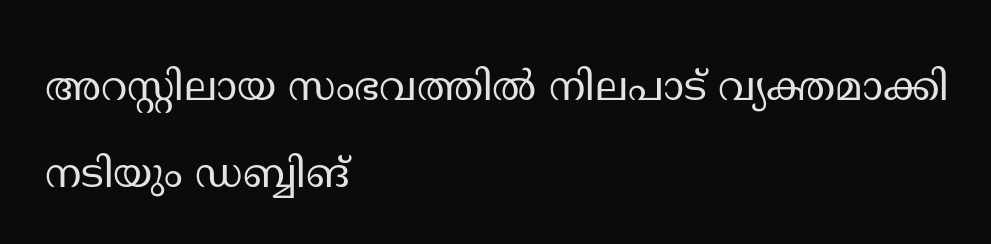അറസ്റ്റിലായ സംഭവത്തില്‍ നിലപാട് വ്യക്തമാക്കി നടിയും ഡബ്ബിങ്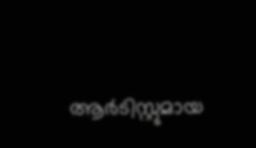ആര്‍ടിസ്റ്റുമായ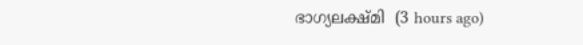ഭാഗ്യലക്ഷ്മി  (3 hours ago)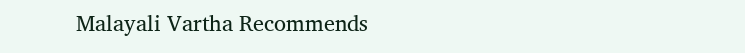Malayali Vartha Recommends